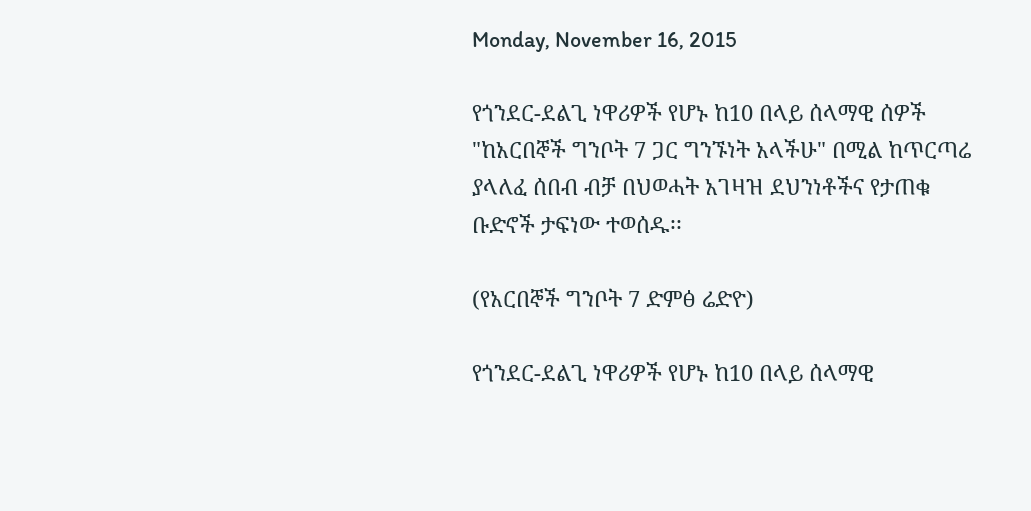Monday, November 16, 2015

የጎንደር-ደልጊ ነዋሪዎች የሆኑ ከ10 በላይ ሰላማዊ ሰዎች "ከአርበኞች ግንቦት 7 ጋር ግንኙነት አላችሁ" በሚል ከጥርጣሬ ያላለፈ ሰበብ ብቻ በህወሓት አገዛዝ ደህንነቶችና የታጠቁ ቡድኖች ታፍነው ተወሰዱ፡፡

(የአርበኞች ግንቦት 7 ድምፅ ሬድዮ)

የጎንደር-ደልጊ ነዋሪዎች የሆኑ ከ10 በላይ ሰላማዊ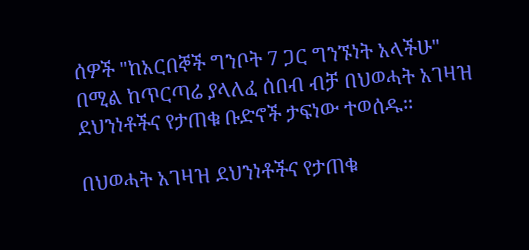ሰዎች "ከአርበኞች ግንቦት 7 ጋር ግንኙነት አላችሁ" በሚል ከጥርጣሬ ያላለፈ ሰበብ ብቻ በህወሓት አገዛዝ ደህንነቶችና የታጠቁ ቡድኖች ታፍነው ተወሰዱ፡፡

በህወሓት አገዛዝ ደህንነቶችና የታጠቁ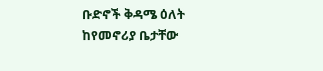ቡድኖች ቅዳሜ ዕለት ከየመኖሪያ ቤታቸው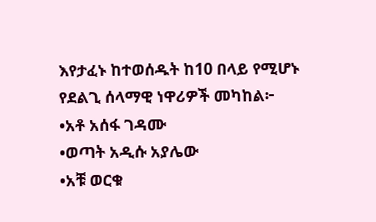እየታፈኑ ከተወሰዱት ከ10 በላይ የሚሆኑ የደልጊ ሰላማዊ ነዋሪዎች መካከል፦
•አቶ አሰፋ ገዳሙ
•ወጣት አዲሱ አያሌው
•አቹ ወርቁ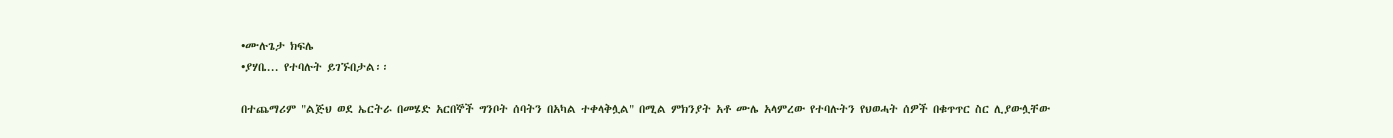•ሙሉጌታ ክፍሌ
•ያሃቤ... የተባሉት ይገኙበታል፡፡

በተጨማሪም "ልጅህ ወደ ኤርትራ በመሄድ አርበኞች ግንቦት ሰባትን በአካል ተቀላቅሏል" በሚል ምክንያት አቶ ሙሌ አላምረው የተባሉትን የህወሓት ሰዎች በቁጥጥር ስር ሊያውሏቸው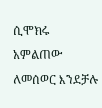ሲሞክሩ አምልጠው ለመሰወር እንደቻሉ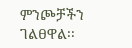ምንጮቻችን ገልፀዋል፡፡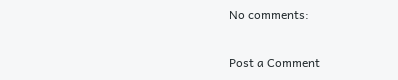No comments:

Post a Comment